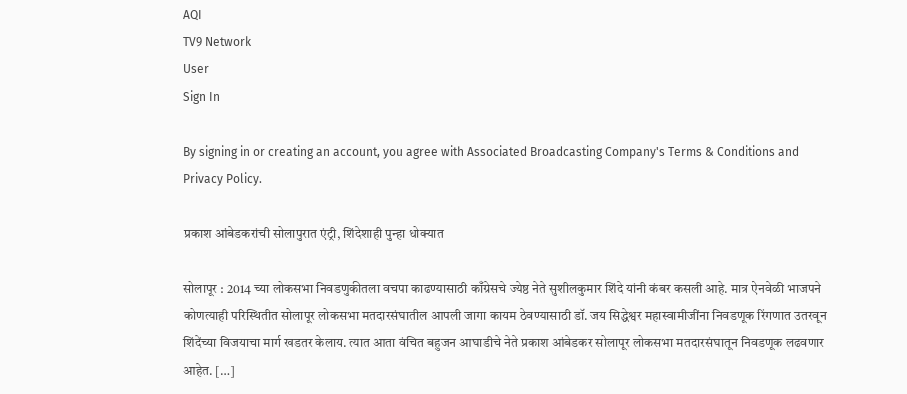AQI
TV9 Network
User
Sign In

By signing in or creating an account, you agree with Associated Broadcasting Company's Terms & Conditions and Privacy Policy.

प्रकाश आंबेडकरांची सोलापुरात एंट्री, शिंदेशाही पुन्हा धोक्यात

सोलापूर : 2014 च्या लोकसभा निवडणुकीतला वचपा काढण्यासाठी काँग्रेसचे ज्येष्ठ नेते सुशीलकुमार शिंदे यांनी कंबर कसली आहे. मात्र ऐनवेळी भाजपने कोणत्याही परिस्थितीत सोलापूर लोकसभा मतदारसंघातील आपली जागा कायम ठेवण्यासाठी डॉ. जय सिद्धेश्वर महास्वामीजींना निवडणूक रिंगणात उतरवून शिंदेंच्या विजयाचा मार्ग खडतर केलाय. त्यात आता वंचित बहुजन आघाडीचे नेते प्रकाश आंबेडकर सोलापूर लोकसभा मतदारसंघातून निवडणूक लढवणार आहेत. […]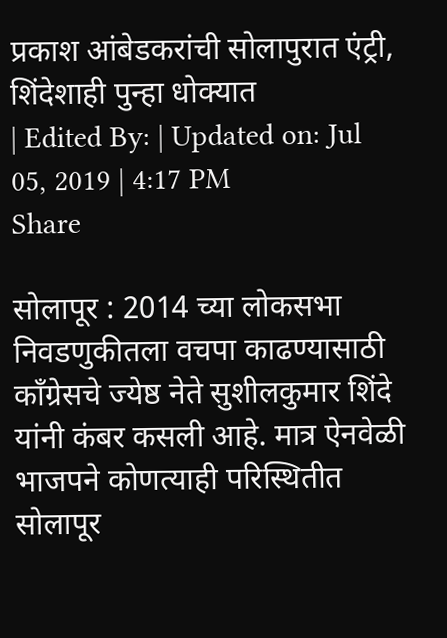प्रकाश आंबेडकरांची सोलापुरात एंट्री, शिंदेशाही पुन्हा धोक्यात
| Edited By: | Updated on: Jul 05, 2019 | 4:17 PM
Share

सोलापूर : 2014 च्या लोकसभा निवडणुकीतला वचपा काढण्यासाठी काँग्रेसचे ज्येष्ठ नेते सुशीलकुमार शिंदे यांनी कंबर कसली आहे. मात्र ऐनवेळी भाजपने कोणत्याही परिस्थितीत सोलापूर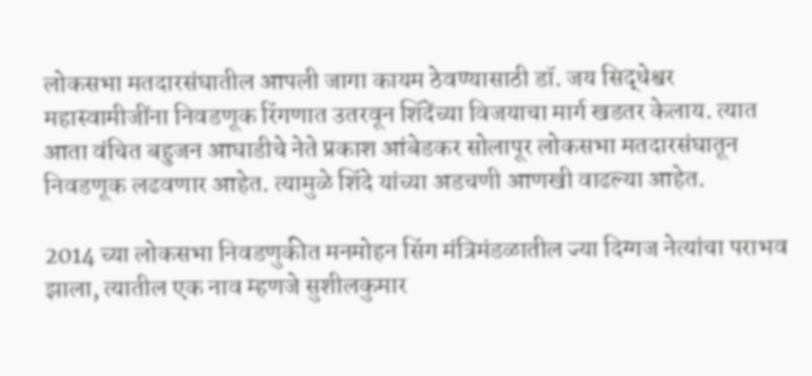लोकसभा मतदारसंघातील आपली जागा कायम ठेवण्यासाठी डॉ. जय सिद्धेश्वर महास्वामीजींना निवडणूक रिंगणात उतरवून शिंदेंच्या विजयाचा मार्ग खडतर केलाय. त्यात आता वंचित बहुजन आघाडीचे नेते प्रकाश आंबेडकर सोलापूर लोकसभा मतदारसंघातून निवडणूक लढवणार आहेत. त्यामुळे शिंदे यांच्या अडचणी आणखी वाढल्या आहेत.

2014 च्या लोकसभा निवडणुकीत मनमोहन सिंग मंत्रिमंडळातील ज्या दिग्गज नेत्यांचा पराभव झाला, त्यातील एक नाव म्हणजे सुशीलकुमार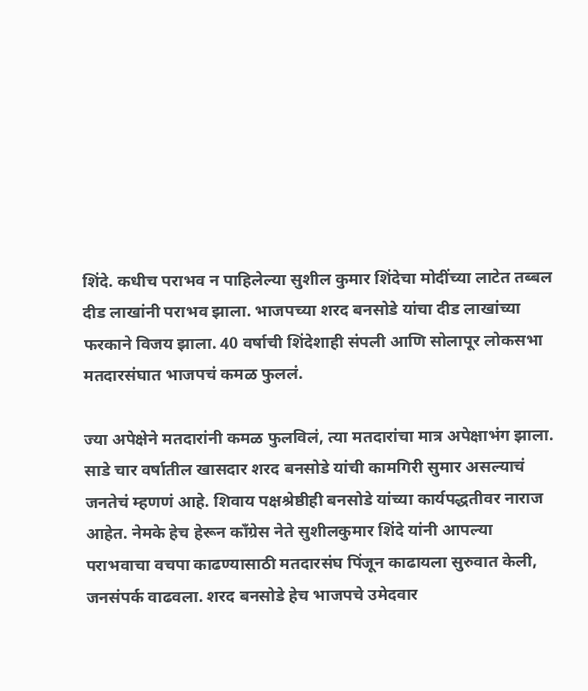शिंदे. कधीच पराभव न पाहिलेल्या सुशील कुमार शिंदेचा मोदींच्या लाटेत तब्बल दीड लाखांनी पराभव झाला. भाजपच्या शरद बनसोडे यांचा दीड लाखांच्या फरकाने विजय झाला. 40 वर्षाची शिंदेशाही संपली आणि सोलापूर लोकसभा मतदारसंघात भाजपचं कमळ फुललं.

ज्या अपेक्षेने मतदारांनी कमळ फुलविलं, त्या मतदारांचा मात्र अपेक्षाभंग झाला. साडे चार वर्षातील खासदार शरद बनसोडे यांची कामगिरी सुमार असल्याचं जनतेचं म्हणणं आहे. शिवाय पक्षश्रेष्ठीही बनसोडे यांच्या कार्यपद्धतीवर नाराज आहेत. नेमके हेच हेरून काँग्रेस नेते सुशीलकुमार शिंदे यांनी आपल्या पराभवाचा वचपा काढण्यासाठी मतदारसंघ पिंजून काढायला सुरुवात केली, जनसंपर्क वाढवला. शरद बनसोडे हेच भाजपचे उमेदवार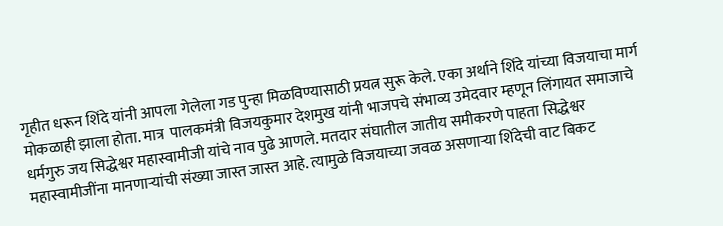गृहीत धरून शिंदे यांनी आपला गेलेला गड पुन्हा मिळविण्यासाठी प्रयत्न सुरू केले. एका अर्थाने शिंदे यांच्या विजयाचा मार्ग मोकळाही झाला होता. मात्र  पालकमंत्री विजयकुमार देशमुख यांनी भाजपचे संभाव्य उमेदवार म्हणून लिंगायत समाजाचे धर्मगुरु जय सिद्धेश्वर महास्वामीजी यांचे नाव पुढे आणले. मतदार संघातील जातीय समीकरणे पाहता सिद्धेश्वर महास्वामीजींना मानणाऱ्यांची संख्या जास्त जास्त आहे. त्यामुळे विजयाच्या जवळ असणाऱ्या शिंदेची वाट बिकट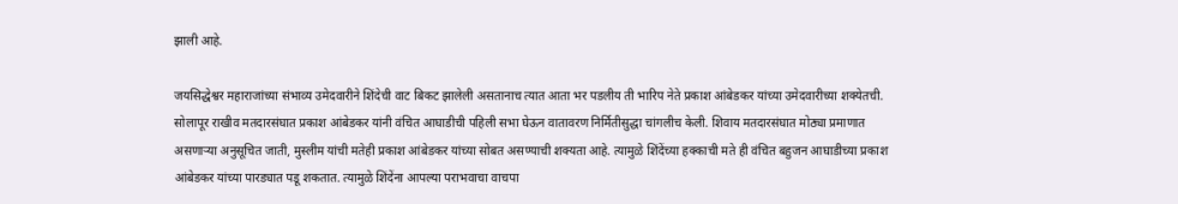झाली आहे.

जयसिद्धेश्वर महाराजांच्या संभाव्य उमेदवारीने शिंदेची वाट बिकट झालेली असतानाच त्यात आता भर पडलीय ती भारिप नेते प्रकाश आंबेडकर यांच्या उमेदवारीच्या शक्येतची. सोलापूर राखीव मतदारसंघात प्रकाश आंबेडकर यांनी वंचित आघाडीची पहिली सभा घेऊन वातावरण निर्मितीसुद्धा चांगलीच केली. शिवाय मतदारसंघात मोठ्या प्रमाणात असणाऱ्या अनुसूचित जाती, मुस्लीम यांची मतेही प्रकाश आंबेडकर यांच्या सोबत असण्याची शक्यता आहे. त्यामुळे शिंदेंच्या हक्काची मते ही वंचित बहुजन आघाडीच्या प्रकाश आंबेडकर यांच्या पारड्यात पडू शकतात. त्यामुळे शिंदेंना आपल्या पराभवाचा वाचपा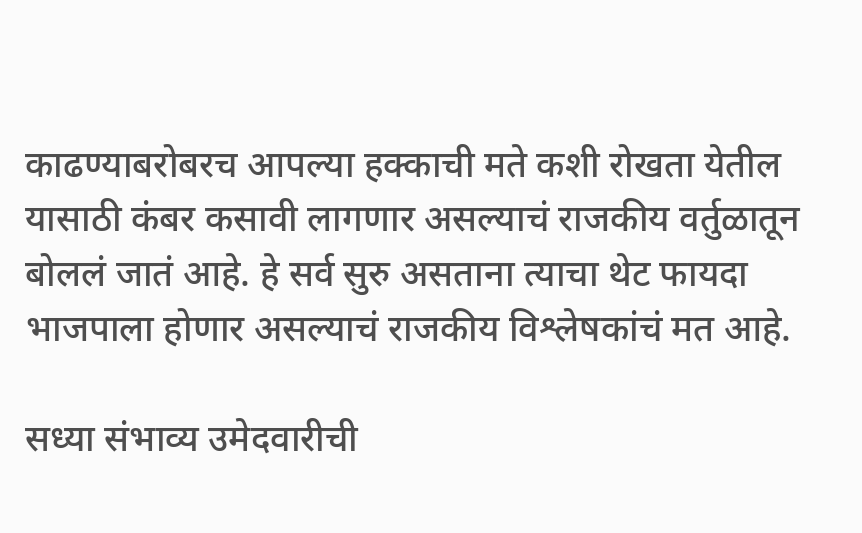काढण्याबरोबरच आपल्या हक्काची मते कशी रोखता येतील यासाठी कंबर कसावी लागणार असल्याचं राजकीय वर्तुळातून बोललं जातं आहे. हे सर्व सुरु असताना त्याचा थेट फायदा भाजपाला होणार असल्याचं राजकीय विश्लेषकांचं मत आहे.

सध्या संभाव्य उमेदवारीची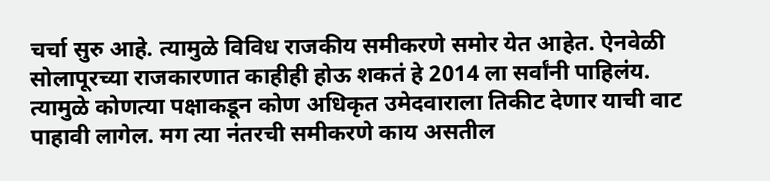चर्चा सुरु आहे. त्यामुळे विविध राजकीय समीकरणे समोर येत आहेत. ऐनवेळी सोलापूरच्या राजकारणात काहीही होऊ शकतं हे 2014 ला सर्वांनी पाहिलंय. त्यामुळे कोणत्या पक्षाकडून कोण अधिकृत उमेदवाराला तिकीट देणार याची वाट पाहावी लागेल. मग त्या नंतरची समीकरणे काय असतील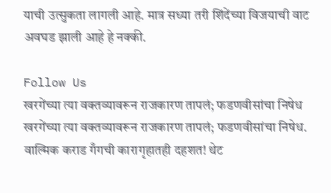याची उत्सुकता लागली आहे. मात्र सध्या तरी शिंदेंच्या विजयाची वाट अवघड झाली आहे हे नक्की.

Follow Us
खरगेंच्या त्या वक्तव्यावरून राजकारण तापलं; फडणवीसांचा निषेध
खरगेंच्या त्या वक्तव्यावरून राजकारण तापलं; फडणवीसांचा निषेध.
वाल्मिक कराड गँगची कारागृहातही दहशत! थेट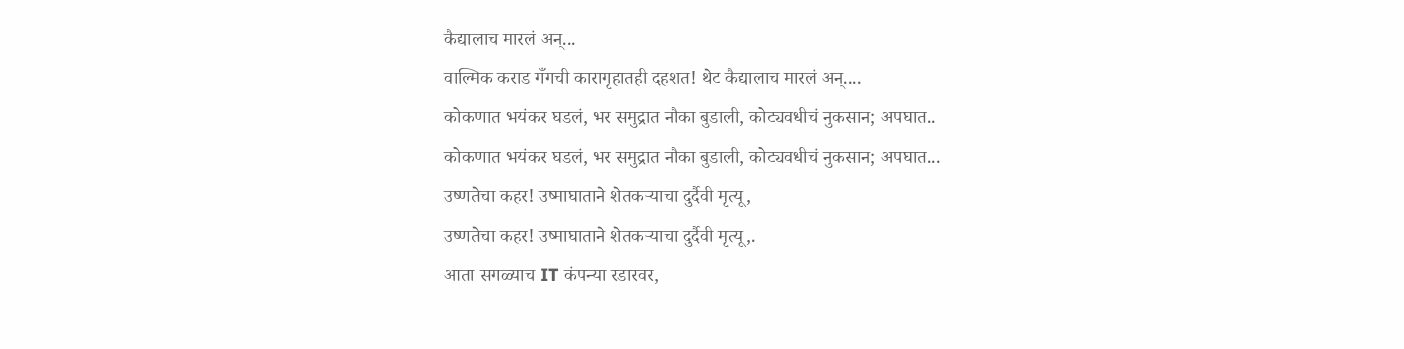कैद्यालाच मारलं अन्...
वाल्मिक कराड गँगची कारागृहातही दहशत! थेट कैद्यालाच मारलं अन्....
कोकणात भयंकर घडलं, भर समुद्रात नौका बुडाली, कोट्यवधीचं नुकसान; अपघात..
कोकणात भयंकर घडलं, भर समुद्रात नौका बुडाली, कोट्यवधीचं नुकसान; अपघात...
उष्णतेचा कहर! उष्माघाताने शेतकऱ्याचा दुर्दैवी मृत्यू,
उष्णतेचा कहर! उष्माघाताने शेतकऱ्याचा दुर्दैवी मृत्यू,.
आता सगळ्याच IT कंपन्या रडारवर,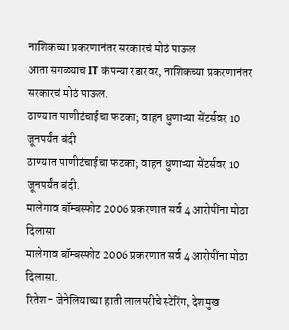नाशिकच्या प्रकरणानंतर सरकारचं मोठं पाऊल
आता सगळ्याच IT कंपन्या रडारवर, नाशिकच्या प्रकरणानंतर सरकारचं मोठं पाऊल.
ठाण्यात पाणीटंचाईचा फटका; वाहन धुणाऱ्या सेंटर्सवर 10 जूनपर्यंत बंदी
ठाण्यात पाणीटंचाईचा फटका; वाहन धुणाऱ्या सेंटर्सवर 10 जूनपर्यंत बंदी.
मालेगाव बॉम्बस्फोट 2006 प्रकरणात सर्व 4 आरोपींना मोठा दिलासा
मालेगाव बॉम्बस्फोट 2006 प्रकरणात सर्व 4 आरोपींना मोठा दिलासा.
रितेश- जेनेलियाच्या हाती लालपरीचे स्टेरिंग, देशमुख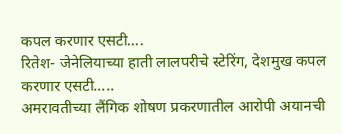कपल करणार एसटी....
रितेश- जेनेलियाच्या हाती लालपरीचे स्टेरिंग, देशमुख कपल करणार एसटी.....
अमरावतीच्या लैंगिक शोषण प्रकरणातील आरोपी अयानची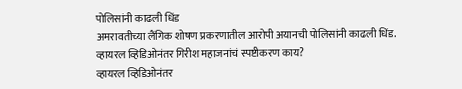पोलिसांनी काढली धिंड
अमरावतीच्या लैंगिक शोषण प्रकरणातील आरोपी अयानची पोलिसांनी काढली धिंड.
व्हायरल व्हिडिओनंतर गिरीश महाजनांचं स्पष्टीकरण काय?
व्हायरल व्हिडिओनंतर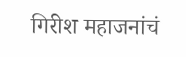गिरीश महाजनांचं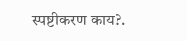स्पष्टीकरण काय?.